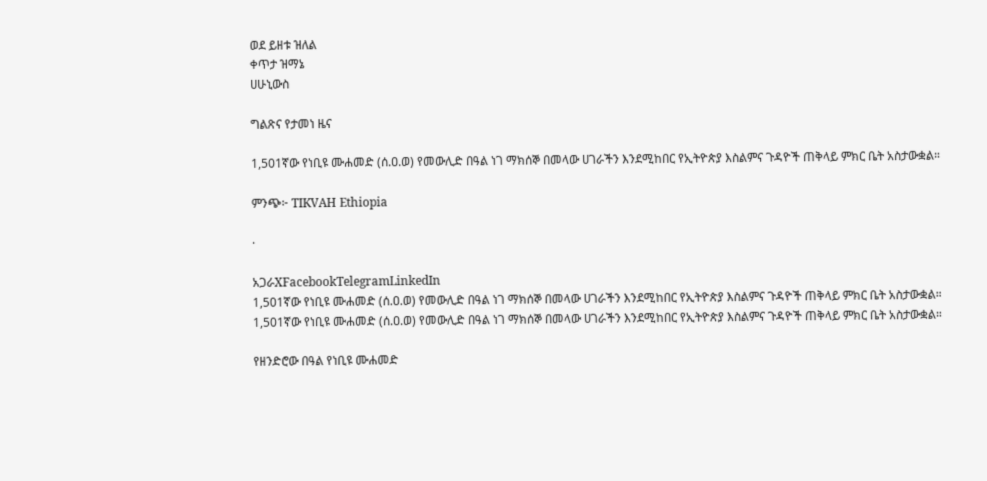ወደ ይዘቱ ዝለል
ቀጥታ ዝማኔ
ሀሁኒውስ

ግልጽና የታመነ ዜና

1,501ኛው የነቢዩ ሙሐመድ (ሰ.ዐ.ወ) የመውሊድ በዓል ነገ ማክሰኞ በመላው ሀገራችን እንደሚከበር የኢትዮጵያ እስልምና ጉዳዮች ጠቅላይ ምክር ቤት አስታውቋል።

ምንጭ፦ TIKVAH Ethiopia

·

አጋራXFacebookTelegramLinkedIn
1,501ኛው የነቢዩ ሙሐመድ (ሰ.ዐ.ወ) የመውሊድ በዓል ነገ ማክሰኞ በመላው ሀገራችን እንደሚከበር የኢትዮጵያ እስልምና ጉዳዮች ጠቅላይ ምክር ቤት አስታውቋል።
1,501ኛው የነቢዩ ሙሐመድ (ሰ.ዐ.ወ) የመውሊድ በዓል ነገ ማክሰኞ በመላው ሀገራችን እንደሚከበር የኢትዮጵያ እስልምና ጉዳዮች ጠቅላይ ምክር ቤት አስታውቋል።

የዘንድሮው በዓል የነቢዩ ሙሐመድ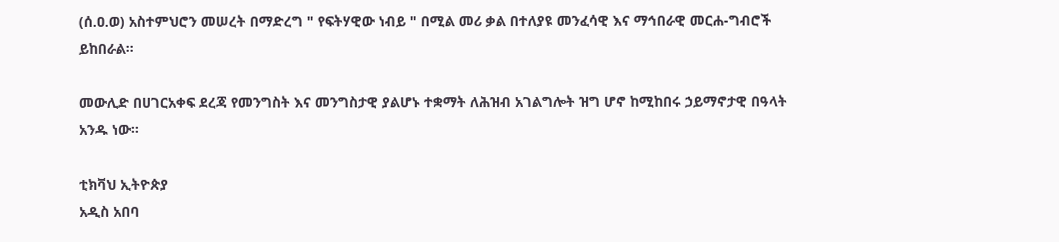(ሰ.ዐ.ወ) አስተምህሮን መሠረት በማድረግ " የፍትሃዊው ነብይ " በሚል መሪ ቃል በተለያዩ መንፈሳዊ እና ማኅበራዊ መርሐ-ግብሮች ይከበራል።

መውሊድ በሀገርአቀፍ ደረጃ የመንግስት እና መንግስታዊ ያልሆኑ ተቋማት ለሕዝብ አገልግሎት ዝግ ሆኖ ከሚከበሩ ኃይማኖታዊ በዓላት አንዱ ነው።

ቲክቫህ ኢትዮጵያ
አዲስ አበባ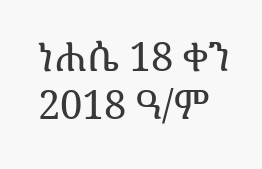ነሐሴ 18 ቀን 2018 ዓ/ም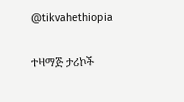@tikvahethiopia

ተዛማጅ ታሪኮች